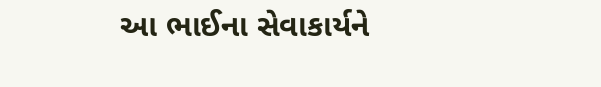આ ભાઈના સેવાકાર્યને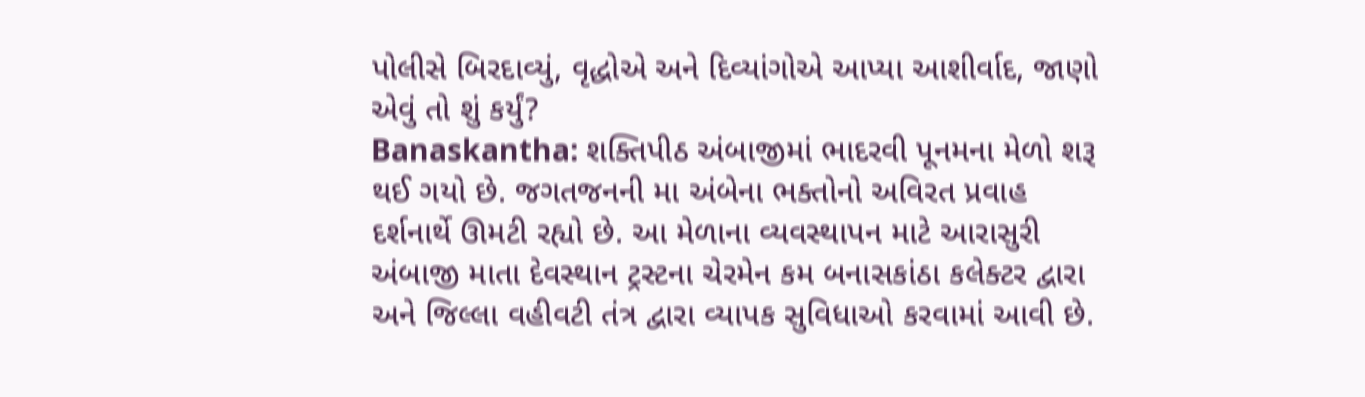પોલીસે બિરદાવ્યું, વૃદ્ધોએ અને દિવ્યાંગોએ આપ્યા આશીર્વાદ, જાણો એવું તો શું કર્યું?
Banaskantha: શક્તિપીઠ અંબાજીમાં ભાદરવી પૂનમના મેળો શરૂ થઈ ગયો છે. જગતજનની મા અંબેના ભક્તોનો અવિરત પ્રવાહ દર્શનાર્થે ઊમટી રહ્યો છે. આ મેળાના વ્યવસ્થાપન માટે આરાસુરી અંબાજી માતા દેવસ્થાન ટ્રસ્ટના ચેરમેન કમ બનાસકાંઠા કલેક્ટર દ્વારા અને જિલ્લા વહીવટી તંત્ર દ્વારા વ્યાપક સુવિધાઓ કરવામાં આવી છે.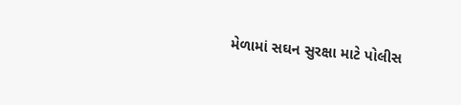મેળામાં સઘન સુરક્ષા માટે પોલીસ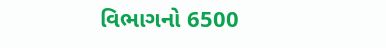વિભાગનો 6500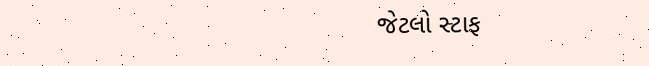જેટલો સ્ટાફ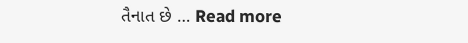તૈનાત છે … Read more